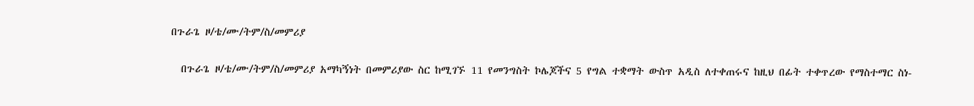በጉራጌ ዞ/ቴ/ሙ/ትም/ስ/መምሪያ

  በጉራጌ ዞ/ቴ/ሙ/ትም/ስ/መምሪያ አማካኝነት በመምሪያው ስር ከሚገኙ 11 የመንግስት ኮሌጆችና 5 የግል ተቋማት ውስጥ አዲስ ለተቀጠሩና ከዚህ በፊት ተቀጥረው የማስተማር ስነ-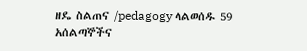ዘዴ ስልጠና /pedagogy ላልወሰዱ 59 አሰልጣኞችና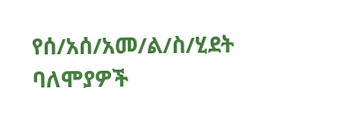የሰ/አሰ/አመ/ል/ስ/ሂደት ባለሞያዎች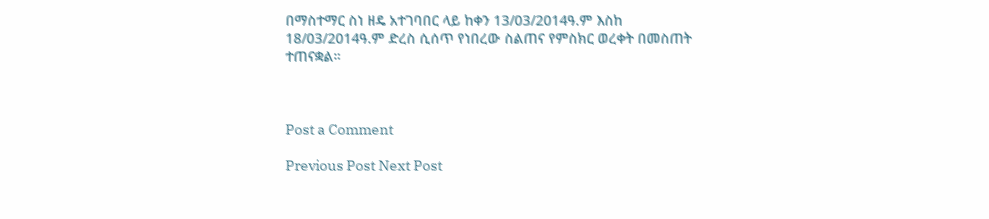በማስተማር ስነ ዘዴ አተገባበር ላይ ከቀን 13/03/2014ዓ.ም እስከ 18/03/2014ዓ.ም ድረስ ሲሰጥ የነበረው ስልጠና የምስክር ወረቀት በመስጠት ተጠናቋል።



Post a Comment

Previous Post Next Post